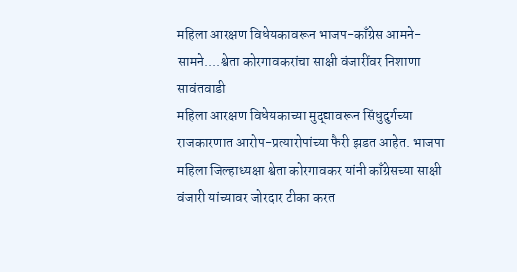महिला आरक्षण विधेयकावरून भाजप-काँग्रेस आमने-सामने....श्वेता कोरगावकरांचा साक्षी वंजारींवर निशाणा
सावंतवाडी
महिला आरक्षण विधेयकाच्या मुद्द्यावरून सिंधुदुर्गच्या राजकारणात आरोप-प्रत्यारोपांच्या फैरी झडत आहेत. भाजपा महिला जिल्हाध्यक्षा श्वेता कोरगावकर यांनी काँग्रेसच्या साक्षी वंजारी यांच्यावर जोरदार टीका करत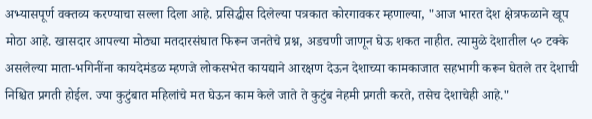अभ्यासपूर्ण वक्तव्य करण्याचा सल्ला दिला आहे. प्रसिद्धीस दिलेल्या पत्रकात कोरगावकर म्हणाल्या, "आज भारत देश क्षेत्रफळाने खूप मोठा आहे. खासदार आपल्या मोठ्या मतदारसंघात फिरून जनतेचे प्रश्न, अडचणी जाणून घेऊ शकत नाहीत. त्यामुळे देशातील ५० टक्के असलेल्या माता-भगिनींना कायदेमंडळ म्हणजे लोकसभेत कायद्याने आरक्षण देऊन देशाच्या कामकाजात सहभागी करून घेतले तर देशाची निश्चित प्रगती होईल. ज्या कुटुंबात महिलांचे मत घेऊन काम केले जाते ते कुटुंब नेहमी प्रगती करते, तसेच देशाचेही आहे."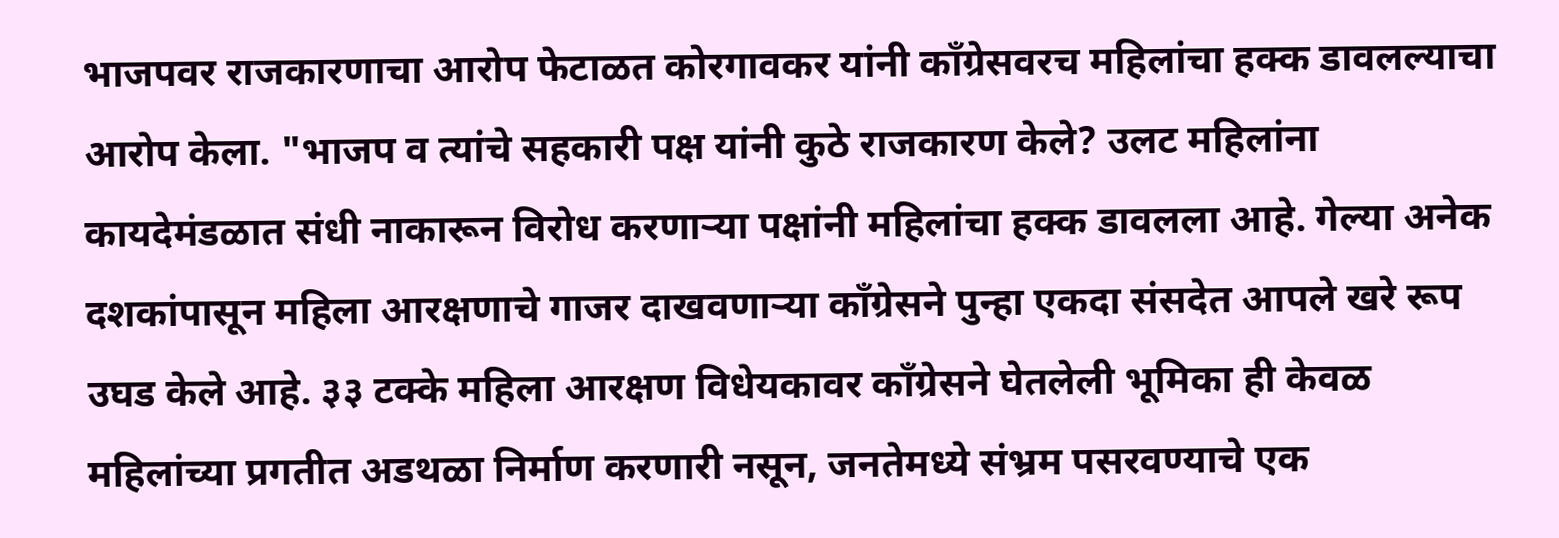भाजपवर राजकारणाचा आरोप फेटाळत कोरगावकर यांनी काँग्रेसवरच महिलांचा हक्क डावलल्याचा आरोप केला. "भाजप व त्यांचे सहकारी पक्ष यांनी कुठे राजकारण केले? उलट महिलांना कायदेमंडळात संधी नाकारून विरोध करणाऱ्या पक्षांनी महिलांचा हक्क डावलला आहे. गेल्या अनेक दशकांपासून महिला आरक्षणाचे गाजर दाखवणाऱ्या काँग्रेसने पुन्हा एकदा संसदेत आपले खरे रूप उघड केले आहे. ३३ टक्के महिला आरक्षण विधेयकावर काँग्रेसने घेतलेली भूमिका ही केवळ महिलांच्या प्रगतीत अडथळा निर्माण करणारी नसून, जनतेमध्ये संभ्रम पसरवण्याचे एक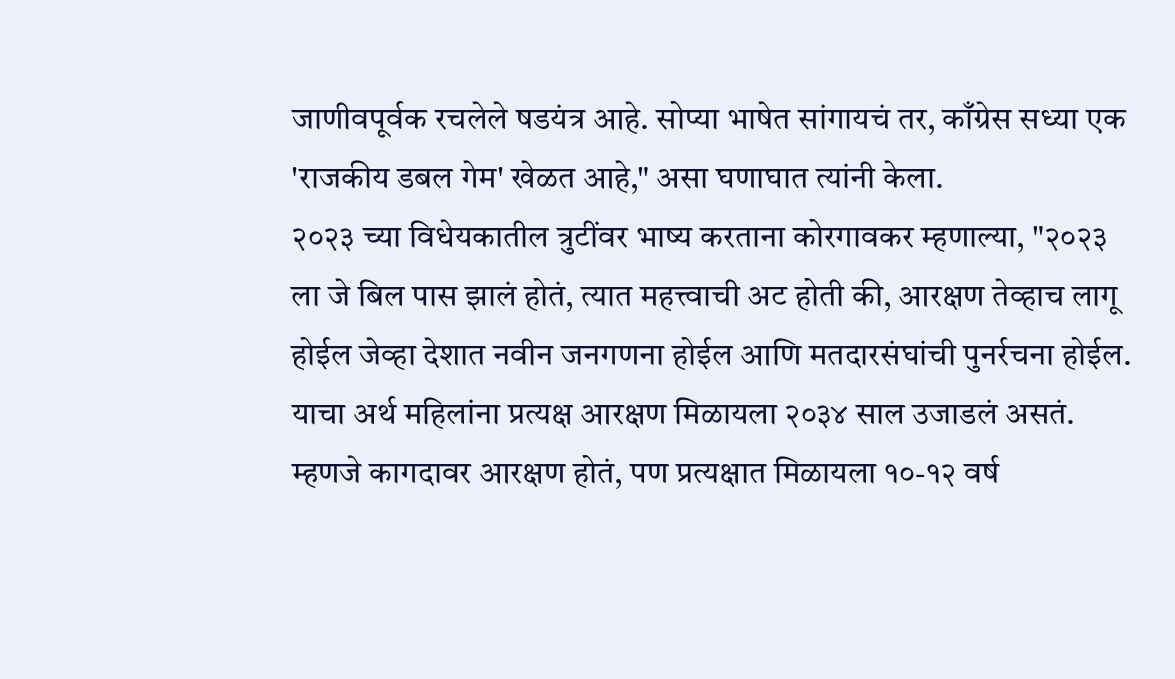जाणीवपूर्वक रचलेले षडयंत्र आहे. सोप्या भाषेत सांगायचं तर, काँग्रेस सध्या एक 'राजकीय डबल गेम' खेळत आहे," असा घणाघात त्यांनी केला.
२०२३ च्या विधेयकातील त्रुटींवर भाष्य करताना कोरगावकर म्हणाल्या, "२०२३ ला जे बिल पास झालं होतं, त्यात महत्त्वाची अट होती की, आरक्षण तेव्हाच लागू होईल जेव्हा देशात नवीन जनगणना होईल आणि मतदारसंघांची पुनर्रचना होईल. याचा अर्थ महिलांना प्रत्यक्ष आरक्षण मिळायला २०३४ साल उजाडलं असतं. म्हणजे कागदावर आरक्षण होतं, पण प्रत्यक्षात मिळायला १०-१२ वर्ष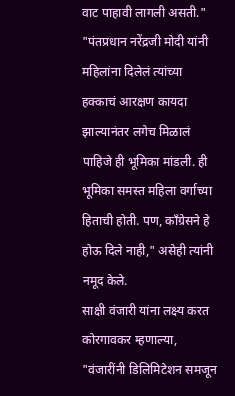वाट पाहावी लागली असती."
"पंतप्रधान नरेंद्रजी मोदी यांनी महिलांना दिलेलं त्यांच्या हक्काचं आरक्षण कायदा झाल्यानंतर लगेच मिळालं पाहिजे ही भूमिका मांडली. ही भूमिका समस्त महिला वर्गाच्या हिताची होती. पण, काँग्रेसने हे होऊ दिले नाही," असेही त्यांनी नमूद केले.
साक्षी वंजारी यांना लक्ष्य करत कोरगावकर म्हणाल्या, "वंजारींनी डिलिमिटेशन समजून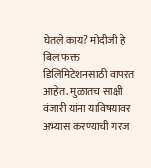घेतले काय? मोदीजी हे बिल फक्त डिलिमिटेशनसाठी वापरत आहेत. मुळातच साक्षी वंजारी यांना याविषयावर अभ्यास करण्याची गरज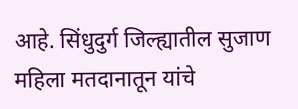आहे. सिंधुदुर्ग जिल्ह्यातील सुजाण महिला मतदानातून यांचे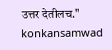उत्तर देतीलच."
konkansamwad